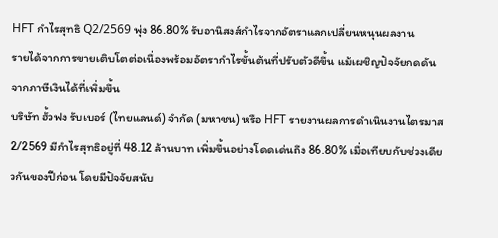HFT กำไรสุทธิ Q2/2569 พุ่ง 86.80% รับอานิสงส์กำไรจากอัตราแลกเปลี่ยนหนุนผลงาน
รายได้จากการขายเติบโตต่อเนื่องพร้อมอัตรากำไรขั้นต้นที่ปรับตัวดีขึ้น แม้เผชิญปัจจัยกดดันจากภาษีเงินได้ที่เพิ่มขึ้น
บริษัท ฮั้วฟง รับเบอร์ (ไทยแลนด์) จำกัด (มหาชน) หรือ HFT รายงานผลการดำเนินงานไตรมาส 2/2569 มีกำไรสุทธิอยู่ที่ 48.12 ล้านบาท เพิ่มขึ้นอย่างโดดเด่นถึง 86.80% เมื่อเทียบกับช่วงเดียวกันของปีก่อน โดยมีปัจจัยสนับ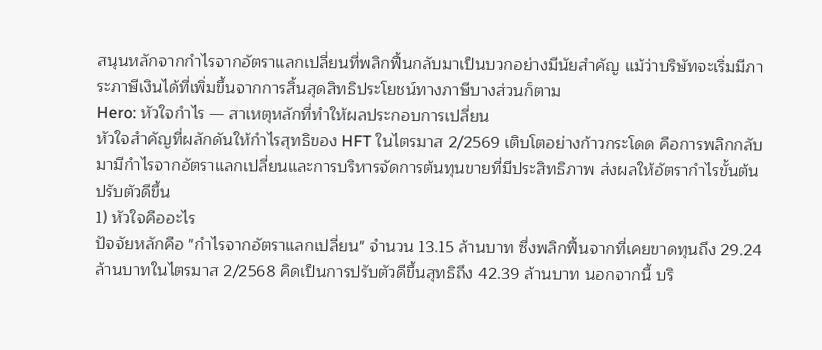สนุนหลักจากกำไรจากอัตราแลกเปลี่ยนที่พลิกฟื้นกลับมาเป็นบวกอย่างมีนัยสำคัญ แม้ว่าบริษัทจะเริ่มมีภาระภาษีเงินได้ที่เพิ่มขึ้นจากการสิ้นสุดสิทธิประโยชน์ทางภาษีบางส่วนก็ตาม
Hero: หัวใจกำไร — สาเหตุหลักที่ทำให้ผลประกอบการเปลี่ยน
หัวใจสำคัญที่ผลักดันให้กำไรสุทธิของ HFT ในไตรมาส 2/2569 เติบโตอย่างก้าวกระโดด คือการพลิกกลับมามีกำไรจากอัตราแลกเปลี่ยนและการบริหารจัดการต้นทุนขายที่มีประสิทธิภาพ ส่งผลให้อัตรากำไรขั้นต้นปรับตัวดีขึ้น
1) หัวใจคืออะไร
ปัจจัยหลักคือ "กำไรจากอัตราแลกเปลี่ยน" จำนวน 13.15 ล้านบาท ซึ่งพลิกฟื้นจากที่เคยขาดทุนถึง 29.24 ล้านบาทในไตรมาส 2/2568 คิดเป็นการปรับตัวดีขึ้นสุทธิถึง 42.39 ล้านบาท นอกจากนี้ บริ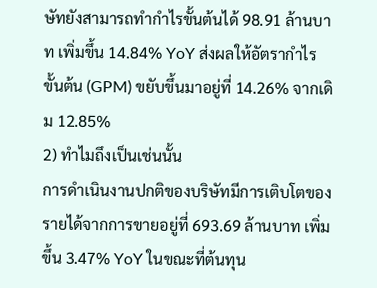ษัทยังสามารถทำกำไรขั้นต้นได้ 98.91 ล้านบาท เพิ่มขึ้น 14.84% YoY ส่งผลให้อัตรากำไรขั้นต้น (GPM) ขยับขึ้นมาอยู่ที่ 14.26% จากเดิม 12.85%
2) ทำไมถึงเป็นเช่นนั้น
การดำเนินงานปกติของบริษัทมีการเติบโตของรายได้จากการขายอยู่ที่ 693.69 ล้านบาท เพิ่มขึ้น 3.47% YoY ในขณะที่ต้นทุน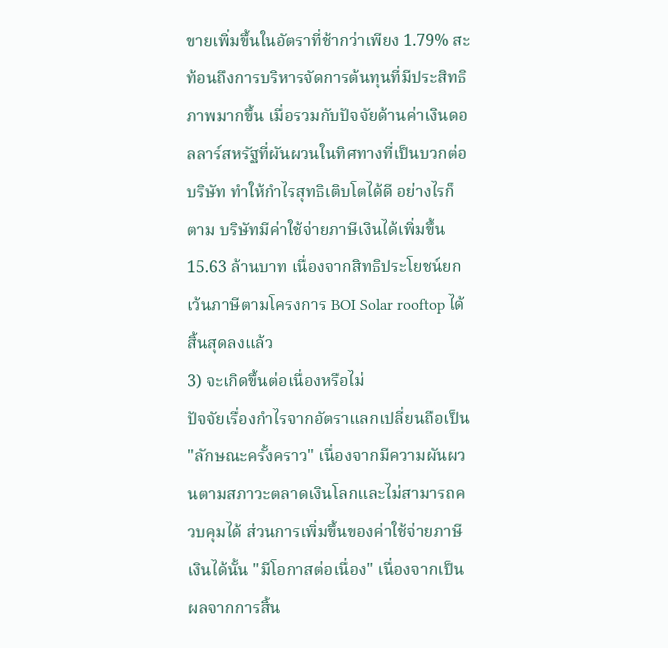ขายเพิ่มขึ้นในอัตราที่ช้ากว่าเพียง 1.79% สะท้อนถึงการบริหารจัดการต้นทุนที่มีประสิทธิภาพมากขึ้น เมื่อรวมกับปัจจัยด้านค่าเงินดอลลาร์สหรัฐที่ผันผวนในทิศทางที่เป็นบวกต่อบริษัท ทำให้กำไรสุทธิเติบโตได้ดี อย่างไรก็ตาม บริษัทมีค่าใช้จ่ายภาษีเงินได้เพิ่มขึ้น 15.63 ล้านบาท เนื่องจากสิทธิประโยชน์ยกเว้นภาษีตามโครงการ BOI Solar rooftop ได้สิ้นสุดลงแล้ว
3) จะเกิดขึ้นต่อเนื่องหรือไม่
ปัจจัยเรื่องกำไรจากอัตราแลกเปลี่ยนถือเป็น "ลักษณะครั้งคราว" เนื่องจากมีความผันผวนตามสภาวะตลาดเงินโลกและไม่สามารถควบคุมได้ ส่วนการเพิ่มขึ้นของค่าใช้จ่ายภาษีเงินได้นั้น "มีโอกาสต่อเนื่อง" เนื่องจากเป็นผลจากการสิ้น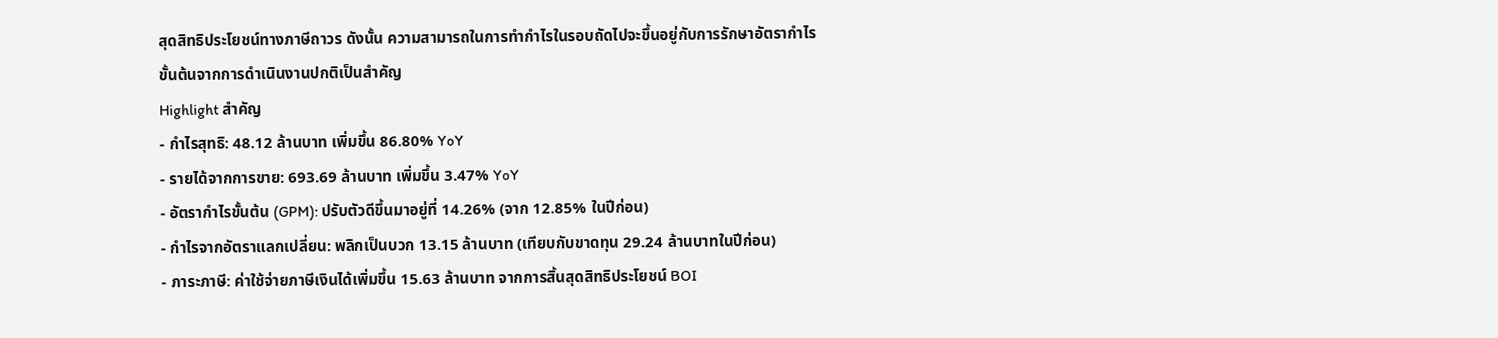สุดสิทธิประโยชน์ทางภาษีถาวร ดังนั้น ความสามารถในการทำกำไรในรอบถัดไปจะขึ้นอยู่กับการรักษาอัตรากำไรขั้นต้นจากการดำเนินงานปกติเป็นสำคัญ
Highlight สำคัญ
- กำไรสุทธิ: 48.12 ล้านบาท เพิ่มขึ้น 86.80% YoY
- รายได้จากการขาย: 693.69 ล้านบาท เพิ่มขึ้น 3.47% YoY
- อัตรากำไรขั้นต้น (GPM): ปรับตัวดีขึ้นมาอยู่ที่ 14.26% (จาก 12.85% ในปีก่อน)
- กำไรจากอัตราแลกเปลี่ยน: พลิกเป็นบวก 13.15 ล้านบาท (เทียบกับขาดทุน 29.24 ล้านบาทในปีก่อน)
- ภาระภาษี: ค่าใช้จ่ายภาษีเงินได้เพิ่มขึ้น 15.63 ล้านบาท จากการสิ้นสุดสิทธิประโยชน์ BOI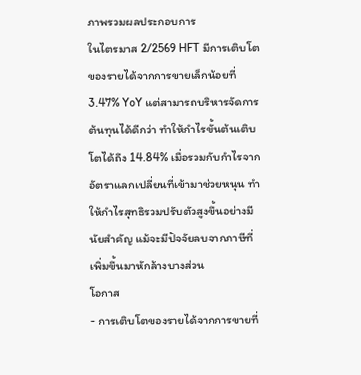ภาพรวมผลประกอบการ
ในไตรมาส 2/2569 HFT มีการเติบโตของรายได้จากการขายเล็กน้อยที่ 3.47% YoY แต่สามารถบริหารจัดการต้นทุนได้ดีกว่า ทำให้กำไรขั้นต้นเติบโตได้ถึง 14.84% เมื่อรวมกับกำไรจากอัตราแลกเปลี่ยนที่เข้ามาช่วยหนุน ทำให้กำไรสุทธิรวมปรับตัวสูงขึ้นอย่างมีนัยสำคัญ แม้จะมีปัจจัยลบจากภาษีที่เพิ่มขึ้นมาหักล้างบางส่วน
โอกาส
- การเติบโตของรายได้จากการขายที่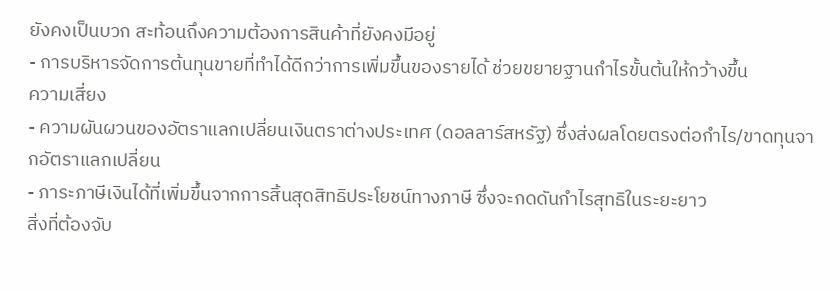ยังคงเป็นบวก สะท้อนถึงความต้องการสินค้าที่ยังคงมีอยู่
- การบริหารจัดการต้นทุนขายที่ทำได้ดีกว่าการเพิ่มขึ้นของรายได้ ช่วยขยายฐานกำไรขั้นต้นให้กว้างขึ้น
ความเสี่ยง
- ความผันผวนของอัตราแลกเปลี่ยนเงินตราต่างประเทศ (ดอลลาร์สหรัฐ) ซึ่งส่งผลโดยตรงต่อกำไร/ขาดทุนจากอัตราแลกเปลี่ยน
- ภาระภาษีเงินได้ที่เพิ่มขึ้นจากการสิ้นสุดสิทธิประโยชน์ทางภาษี ซึ่งจะกดดันกำไรสุทธิในระยะยาว
สิ่งที่ต้องจับ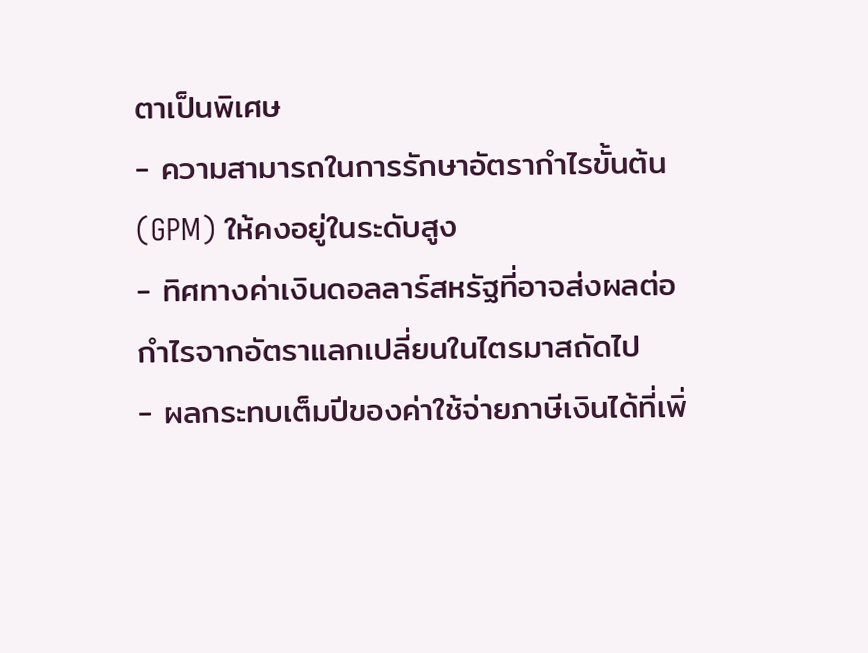ตาเป็นพิเศษ
- ความสามารถในการรักษาอัตรากำไรขั้นต้น (GPM) ให้คงอยู่ในระดับสูง
- ทิศทางค่าเงินดอลลาร์สหรัฐที่อาจส่งผลต่อกำไรจากอัตราแลกเปลี่ยนในไตรมาสถัดไป
- ผลกระทบเต็มปีของค่าใช้จ่ายภาษีเงินได้ที่เพิ่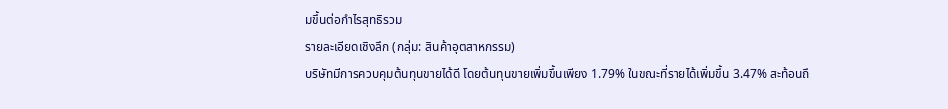มขึ้นต่อกำไรสุทธิรวม
รายละเอียดเชิงลึก (กลุ่ม: สินค้าอุตสาหกรรม)
บริษัทมีการควบคุมต้นทุนขายได้ดี โดยต้นทุนขายเพิ่มขึ้นเพียง 1.79% ในขณะที่รายได้เพิ่มขึ้น 3.47% สะท้อนถึ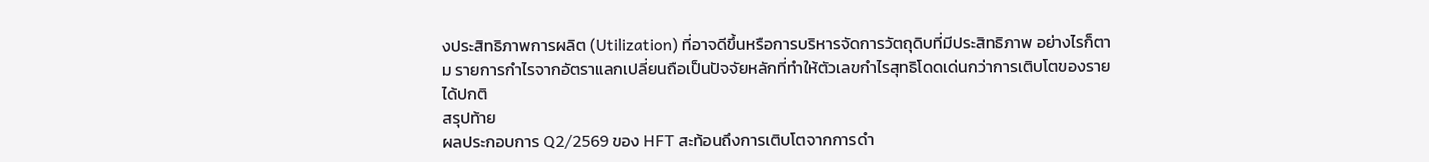งประสิทธิภาพการผลิต (Utilization) ที่อาจดีขึ้นหรือการบริหารจัดการวัตถุดิบที่มีประสิทธิภาพ อย่างไรก็ตาม รายการกำไรจากอัตราแลกเปลี่ยนถือเป็นปัจจัยหลักที่ทำให้ตัวเลขกำไรสุทธิโดดเด่นกว่าการเติบโตของรายได้ปกติ
สรุปท้าย
ผลประกอบการ Q2/2569 ของ HFT สะท้อนถึงการเติบโตจากการดำ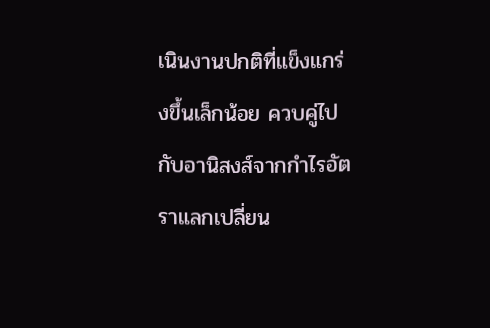เนินงานปกติที่แข็งแกร่งขึ้นเล็กน้อย ควบคู่ไปกับอานิสงส์จากกำไรอัตราแลกเปลี่ยน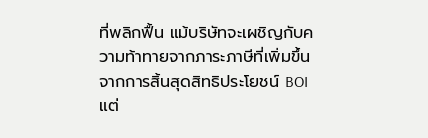ที่พลิกฟื้น แม้บริษัทจะเผชิญกับความท้าทายจากภาระภาษีที่เพิ่มขึ้นจากการสิ้นสุดสิทธิประโยชน์ BOI แต่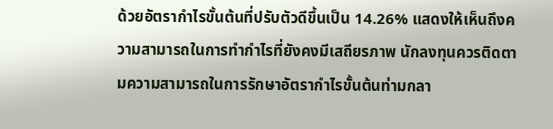ด้วยอัตรากำไรขั้นต้นที่ปรับตัวดีขึ้นเป็น 14.26% แสดงให้เห็นถึงความสามารถในการทำกำไรที่ยังคงมีเสถียรภาพ นักลงทุนควรติดตามความสามารถในการรักษาอัตรากำไรขั้นต้นท่ามกลา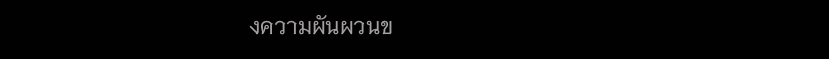งความผันผวนข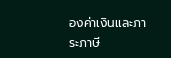องค่าเงินและภาระภาษี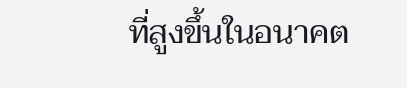ที่สูงขึ้นในอนาคต